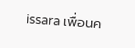issara เพื่อนค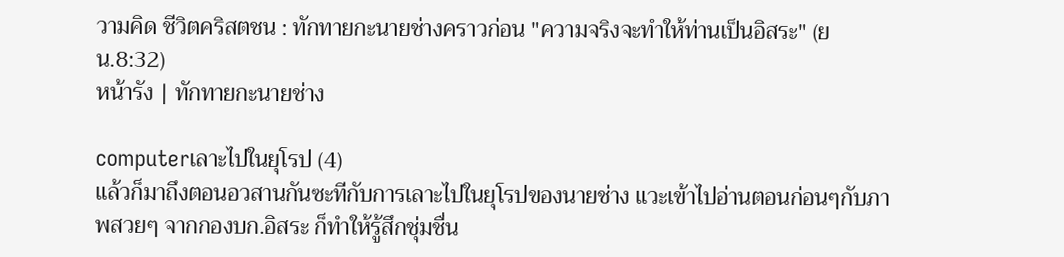วามคิด ชีวิตคริสตชน : ทักทายกะนายช่างคราวก่อน "ความจริงจะทำให้ท่านเป็นอิสระ" (ยน.8:32)
หน้ารัง | ทักทายกะนายช่าง

computerเลาะไปในยุโรป (4)
แล้วก็มาถึงตอนอวสานกันซะทีกับการเลาะไปในยุโรปของนายช่าง แวะเข้าไปอ่านตอนก่อนๆกับภาพสวยๆ จากกองบก.อิสระ ก็ทำให้รู้สึกชุ่มชื่น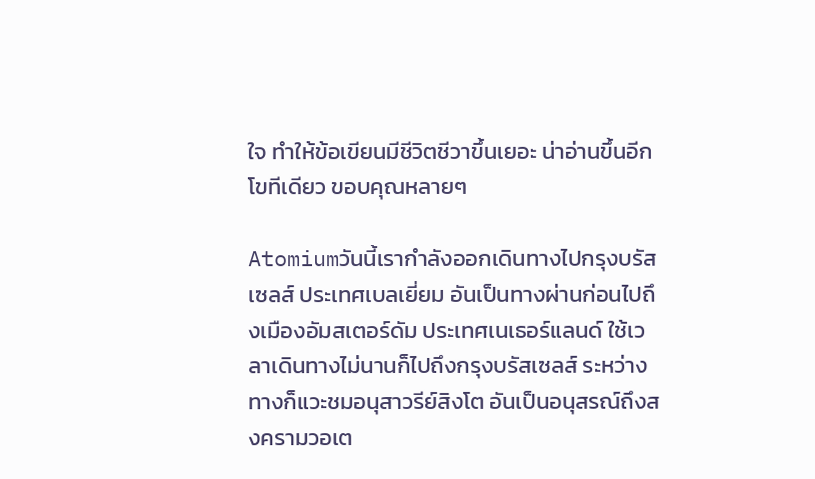ใจ ทำให้ข้อเขียนมีชีวิตชีวาขึ้นเยอะ น่าอ่านขึ้นอีกโขทีเดียว ขอบคุณหลายๆ

Atomiumวันนี้เรากำลังออกเดินทางไปกรุงบรัสเซลส์ ประเทศเบลเยี่ยม อันเป็นทางผ่านก่อนไปถึงเมืองอัมสเตอร์ดัม ประเทศเนเธอร์แลนด์ ใช้เวลาเดินทางไม่นานก็ไปถึงกรุงบรัสเซลส์ ระหว่างทางก็แวะชมอนุสาวรีย์สิงโต อันเป็นอนุสรณ์ถึงสงครามวอเต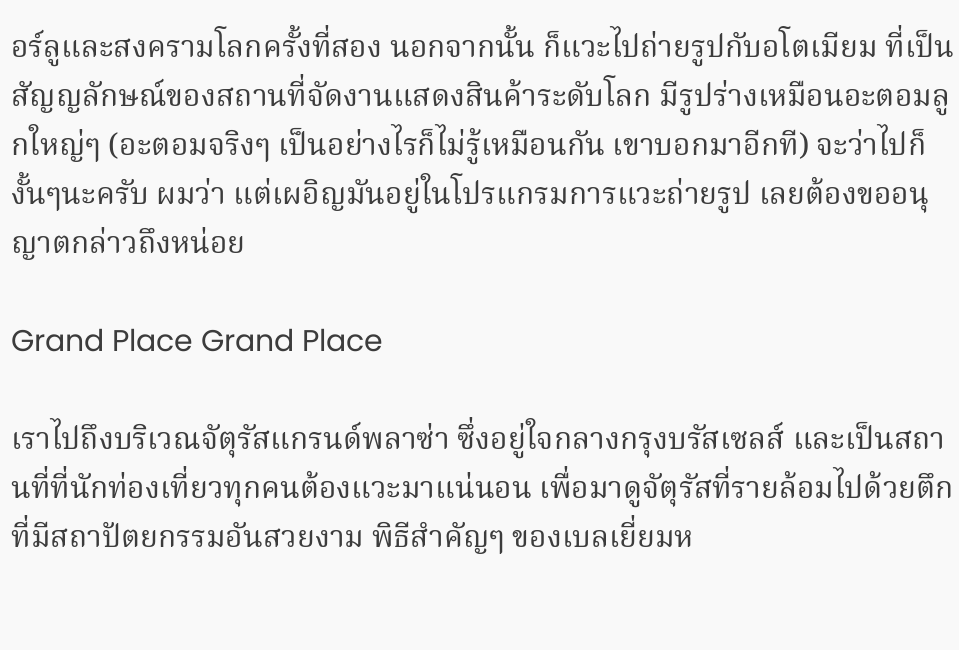อร์ลูและสงครามโลกครั้งที่สอง นอกจากนั้น ก็แวะไปถ่ายรูปกับอโตเมียม ที่เป็นสัญญลักษณ์ของสถานที่จัดงานแสดงสินค้าระดับโลก มีรูปร่างเหมือนอะตอมลูกใหญ่ๆ (อะตอมจริงๆ เป็นอย่างไรก็ไม่รู้เหมือนกัน เขาบอกมาอีกที) จะว่าไปก็งั้นๆนะครับ ผมว่า แต่เผอิญมันอยู่ในโปรแกรมการแวะถ่ายรูป เลยต้องขออนุญาตกล่าวถึงหน่อย

Grand Place Grand Place

เราไปถึงบริเวณจัตุรัสแกรนด์พลาซ่า ซึ่งอยู่ใจกลางกรุงบรัสเซลส์ และเป็นสถานที่ที่นักท่องเที่ยวทุกคนต้องแวะมาแน่นอน เพื่อมาดูจัตุรัสที่รายล้อมไปด้วยตึกที่มีสถาปัตยกรรมอันสวยงาม พิธีสำคัญๆ ของเบลเยี่ยมห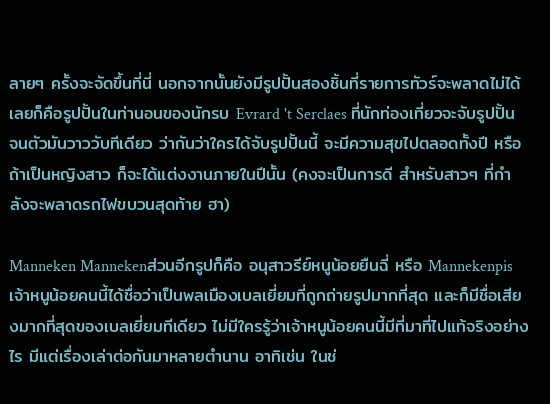ลายๆ ครั้งจะจัดขึ้นที่นี่ นอกจากนั้นยังมีรูปปั้นสองชิ้นที่รายการทัวร์จะพลาดไม่ได้เลยก็คือรูปปั้นในท่านอนของนักรบ Evrard 't Serclaes ที่นักท่องเที่ยวจะจับรูปปั้น จนตัวมันวาววับทีเดียว ว่ากันว่าใครได้จับรูปปั้นนี้ จะมีความสุขไปตลอดทั้งปี หรือถ้าเป็นหญิงสาว ก็จะได้แต่งงานภายในปีนั้น (คงจะเป็นการดี สำหรับสาวๆ ที่กำลังจะพลาดรถไฟขบวนสุดท้าย ฮา)

Manneken Mannekenส่วนอีกรูปก็คือ อนุสาวรีย์หนูน้อยยืนฉี่ หรือ Mannekenpis เจ้าหนูน้อยคนนี้ได้ชื่อว่าเป็นพลเมืองเบลเยี่ยมที่ถูกถ่ายรูปมากที่สุด และก็มีชื่อเสียงมากที่สุดของเบลเยี่ยมทีเดียว ไม่มีใครรู้ว่าเจ้าหนูน้อยคนนี้มีที่มาที่ไปแท้จริงอย่างไร มีแต่เรื่องเล่าต่อกันมาหลายตำนาน อาทิเช่น ในช่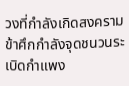วงที่กำลังเกิดสงคราม ข้าศึกกำลังจุดชนวนระเบิดกำแพง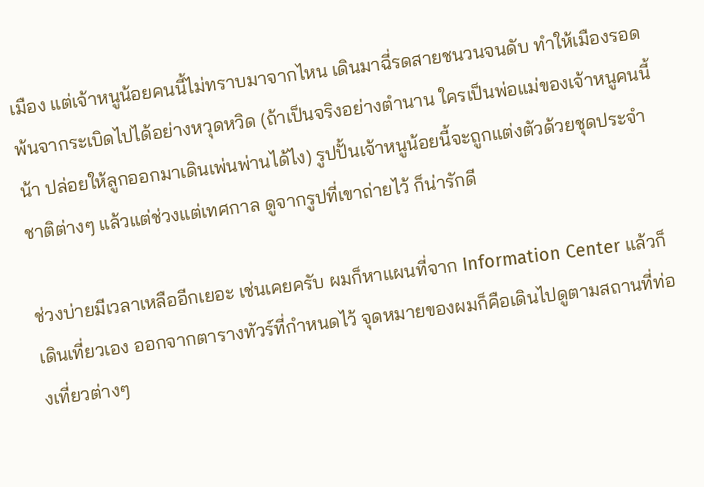เมือง แต่เจ้าหนูน้อยคนนี้ไม่ทราบมาจากไหน เดินมาฉี่รดสายชนวนจนดับ ทำให้เมืองรอดพ้นจากระเบิดไปได้อย่างหวุดหวิด (ถ้าเป็นจริงอย่างตำนาน ใครเป็นพ่อแม่ของเจ้าหนูคนนี้น้า ปล่อยให้ลูกออกมาเดินเพ่นพ่านได้ไง) รูปปั้นเจ้าหนูน้อยนี้จะถูกแต่งตัวด้วยชุดประจำชาติต่างๆ แล้วแต่ช่วงแต่เทศกาล ดูจากรูปที่เขาถ่ายไว้ ก็น่ารักดี

ช่วงบ่ายมีเวลาเหลืออีกเยอะ เช่นเคยครับ ผมก็หาแผนที่จาก Information Center แล้วก็เดินเที่ยวเอง ออกจากตารางทัวร์ที่กำหนดไว้ จุดหมายของผมก็คือเดินไปดูตามสถานที่ท่องเที่ยวต่างๆ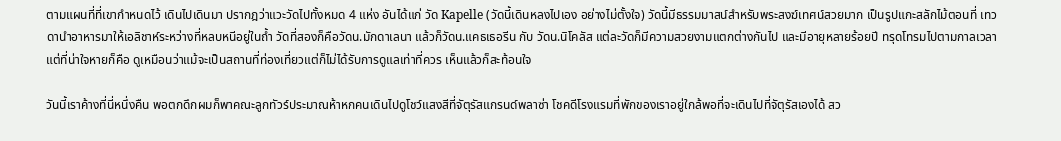ตามแผนที่ที่เขากำหนดไว้ เดินไปเดินมา ปรากฎว่าแวะวัดไปทั้งหมด 4 แห่ง อันได้แก่ วัด Kapelle (วัดนี้เดินหลงไปเอง อย่างไม่ตั้งใจ) วัดนี้มีธรรมมาสน์สำหรับพระสงฆ์เทศน์สวยมาก เป็นรูปแกะสลักไม้ตอนที่ เทวดานำอาหารมาให้เอลิชาห์ระหว่างที่หลบหนีอยู่ในถ้ำ วัดที่สองก็คือวัดน.มักดาเลนา แล้วก็วัดน.แคธเธอรีน กับ วัดน.นิโคลัส แต่ละวัดก็มีความสวยงามแตกต่างกันไป และมีอายุหลายร้อยปี ทรุดโทรมไปตามกาลเวลา แต่ที่น่าใจหายก็คือ ดูเหมือนว่าแม้จะเป็นสถานที่ท่องเที่ยวแต่ก็ไม่ได้รับการดูแลเท่าที่ควร เห็นแล้วก็สะท้อนใจ

วันนี้เราค้างที่นี่หนึ่งคืน พอตกดึกผมก็พาคณะลูกทัวร์ประมาณห้าหกคนเดินไปดูโชว์แสงสีที่จัตุรัสแกรนด์พลาซ่า โชคดีโรงแรมที่พักของเราอยู่ใกล้พอที่จะเดินไปที่จัตุรัสเองได้ สว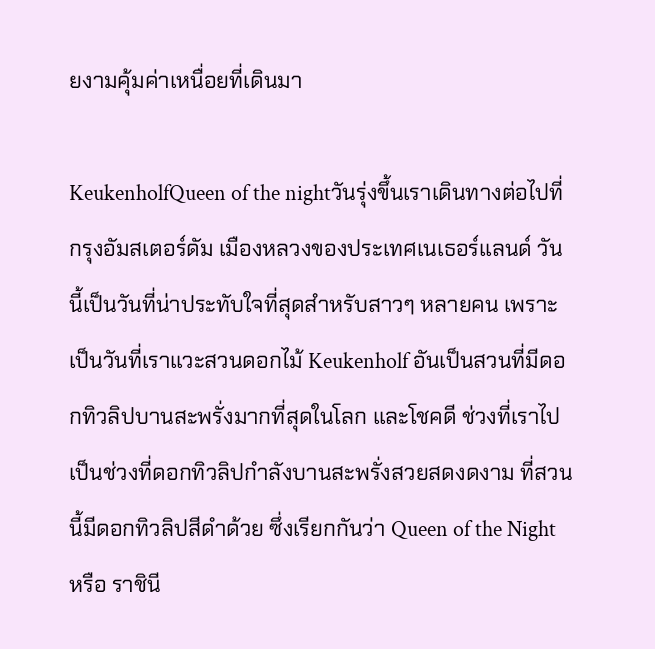ยงามคุ้มค่าเหนื่อยที่เดินมา

KeukenholfQueen of the nightวันรุ่งขึ้นเราเดินทางต่อไปที่กรุงอัมสเตอร์ดัม เมืองหลวงของประเทศเนเธอร์แลนด์ วันนี้เป็นวันที่น่าประทับใจที่สุดสำหรับสาวๆ หลายคน เพราะเป็นวันที่เราแวะสวนดอกไม้ Keukenholf อันเป็นสวนที่มีดอกทิวลิปบานสะพรั่งมากที่สุดในโลก และโชคดี ช่วงที่เราไปเป็นช่วงที่ดอกทิวลิปกำลังบานสะพรั่งสวยสดงดงาม ที่สวนนี้มีดอกทิวลิปสีดำด้วย ซึ่งเรียกกันว่า Queen of the Night หรือ ราชินี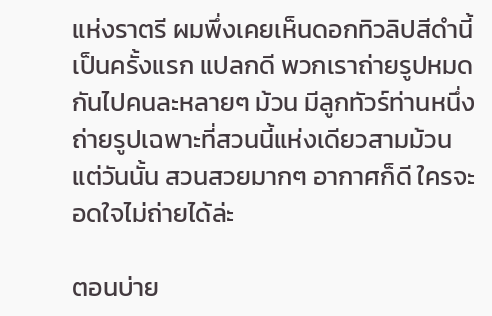แห่งราตรี ผมพึ่งเคยเห็นดอกทิวลิปสีดำนี้เป็นครั้งแรก แปลกดี พวกเราถ่ายรูปหมดกันไปคนละหลายๆ ม้วน มีลูกทัวร์ท่านหนึ่งถ่ายรูปเฉพาะที่สวนนี้แห่งเดียวสามม้วน แต่วันนั้น สวนสวยมากๆ อากาศก็ดี ใครจะอดใจไม่ถ่ายได้ล่ะ

ตอนบ่าย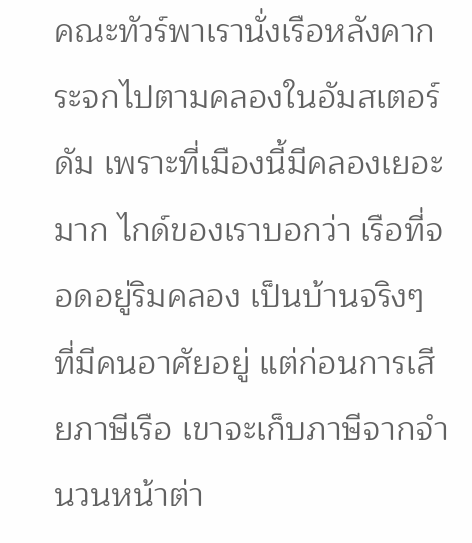คณะทัวร์พาเรานั่งเรือหลังคากระจกไปตามคลองในอัมสเตอร์ดัม เพราะที่เมืองนี้มีคลองเยอะมาก ไกด์ของเราบอกว่า เรือที่จอดอยู่ริมคลอง เป็นบ้านจริงๆ ที่มีคนอาศัยอยู่ แต่ก่อนการเสียภาษีเรือ เขาจะเก็บภาษีจากจำนวนหน้าต่า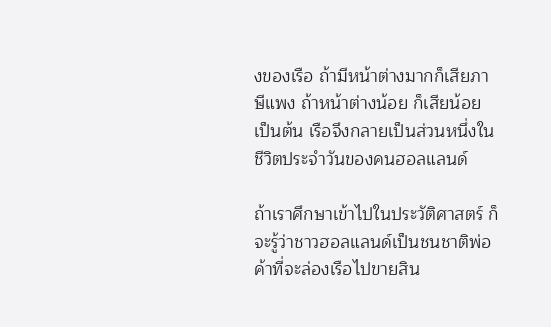งของเรือ ถ้ามีหน้าต่างมากก็เสียภาษีแพง ถ้าหน้าต่างน้อย ก็เสียน้อย เป็นต้น เรือจึงกลายเป็นส่วนหนึ่งในชีวิตประจำวันของคนฮอลแลนด์

ถ้าเราศึกษาเข้าไปในประวัติศาสตร์ ก็จะรู้ว่าชาวฮอลแลนด์เป็นชนชาติพ่อค้าที่จะล่องเรือไปขายสิน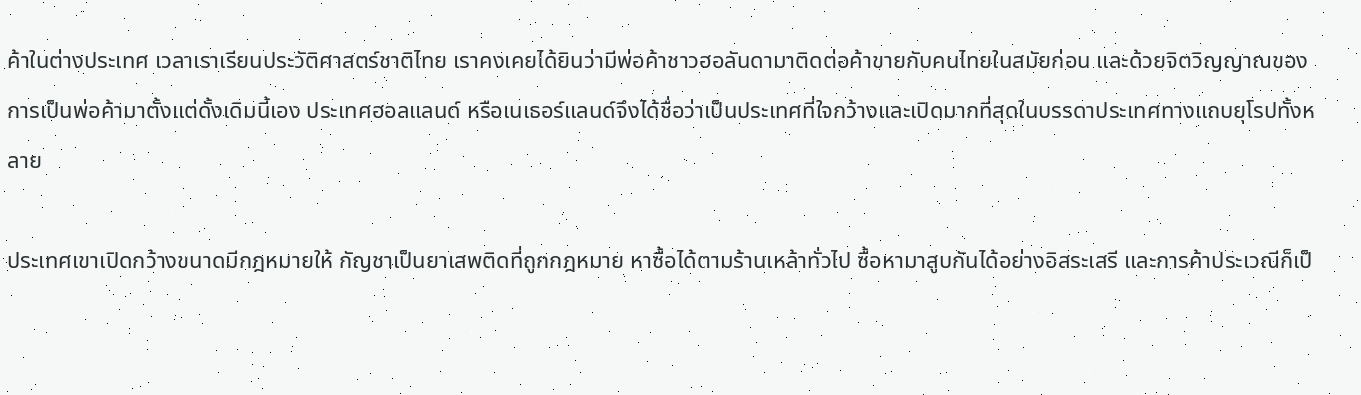ค้าในต่างประเทศ เวลาเราเรียนประวัติศาสตร์ชาติไทย เราคงเคยได้ยินว่ามีพ่อค้าชาวฮอลันดามาติดต่อค้าขายกับคนไทยในสมัยก่อน และด้วยจิตวิญญาณของการเป็นพ่อค้ามาตั้งแต่ดั้งเดิมนี้เอง ประเทศฮอลแลนด์ หรือเนเธอร์แลนด์จึงได้ชื่อว่าเป็นประเทศที่ใจกว้างและเปิดมากที่สุดในบรรดาประเทศทางแถบยุโรปทั้งหลาย

ประเทศเขาเปิดกว้างขนาดมีกฎหมายให้ กัญชาเป็นยาเสพติดที่ถูกกฎหมาย หาซื้อได้ตามร้านเหล้าทั่วไป ซื้อหามาสูบกันได้อย่างอิสระเสรี และการค้าประเวณีก็เป็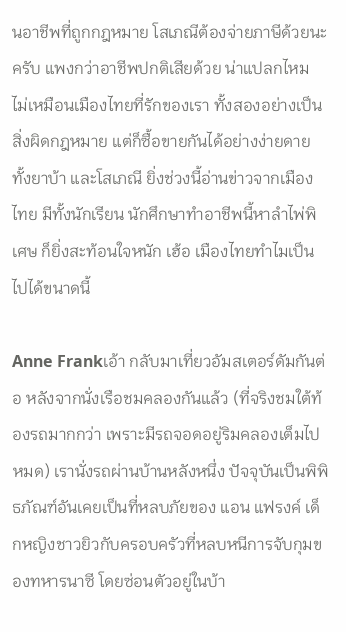นอาชีพที่ถูกกฎหมาย โสเภณีต้องจ่ายภาษีด้วยนะครับ แพงกว่าอาชีพปกติเสียด้วย น่าแปลกไหม ไม่เหมือนเมืองไทยที่รักของเรา ทั้งสองอย่างเป็นสิ่งผิดกฎหมาย แต่ก็ซื้อขายกันได้อย่างง่ายดาย ทั้งยาบ้า และโสเภณี ยิ่งช่วงนี้อ่านข่าวจากเมืองไทย มีทั้งนักเรียน นักศึกษาทำอาชีพนี้หาลำไพ่พิเศษ ก็ยิ่งสะท้อนใจหนัก เฮ้อ เมืองไทยทำไมเป็นไปได้ขนาดนี้

Anne Frankเอ้า กลับมาเที่ยวอัมสเตอร์ดัมกันต่อ หลังจากนั่งเรือชมคลองกันแล้ว (ที่จริงชมใต้ท้องรถมากกว่า เพราะมีรถจอดอยู่ริมคลองเต็มไปหมด) เรานั่งรถผ่านบ้านหลังหนึ่ง ปัจจุบันเป็นพิพิธภัณฑ์อันเคยเป็นที่หลบภัยของ แอน แฟรงค์ เด็กหญิงชาวยิวกับครอบครัวที่หลบหนีการจับกุมของทหารนาซี โดยซ่อนตัวอยู่ในบ้า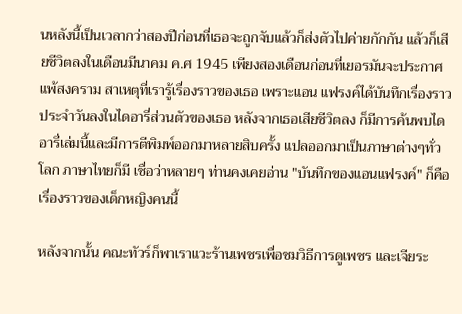นหลังนี้เป็นเวลากว่าสองปีก่อนที่เธอจะถูกจับแล้วก็ส่งตัวไปค่ายกักกัน แล้วก็เสียชีวิตลงในเดือนมีนาคม ค.ศ 1945 เพียงสองเดือนก่อนที่เยอรมันจะประกาศแพ้สงคราม สาเหตุที่เรารู้เรื่องราวของเธอ เพราะแอน แฟรงค์ได้บันทึกเรื่องราวประจำวันลงในไดอารี่ส่วนตัวของเธอ หลังจากเธอเสียชีวิตลง ก็มีการค้นพบไดอารี่เล่มนี้และมีการตีพิมพ์ออกมาหลายสิบครั้ง แปลออกมาเป็นภาษาต่างๆทั่วโลก ภาษาไทยก็มี เชื่อว่าหลายๆ ท่านคงเคยอ่าน "บันทึกของแอนแฟรงค์" ก็คือเรื่องราวของเด็กหญิงคนนี้

หลังจากนั้น คณะทัวร์ก็พาเราแวะร้านเพชรเพื่อชมวิธีการดูเพชร และเจียระ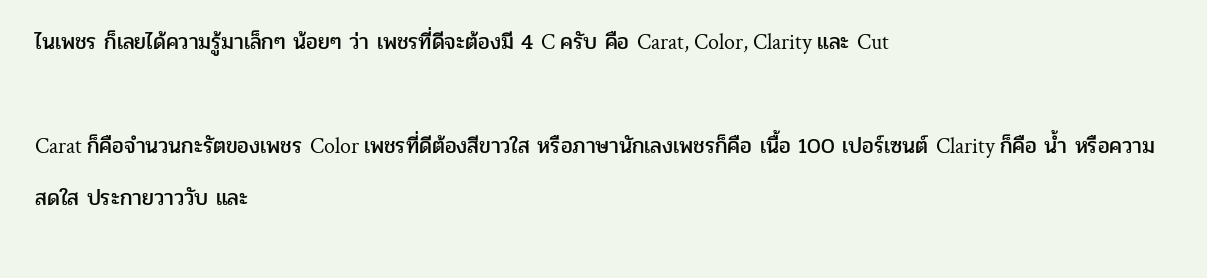ไนเพชร ก็เลยได้ความรู้มาเล็กๆ น้อยๆ ว่า เพชรที่ดีจะต้องมี 4 C ครับ คือ Carat, Color, Clarity และ Cut

Carat ก็คือจำนวนกะรัตของเพชร Color เพชรที่ดีต้องสีขาวใส หรือภาษานักเลงเพชรก็คือ เนื้อ 100 เปอร์เซนต์ Clarity ก็คือ น้ำ หรือความสดใส ประกายวาววับ และ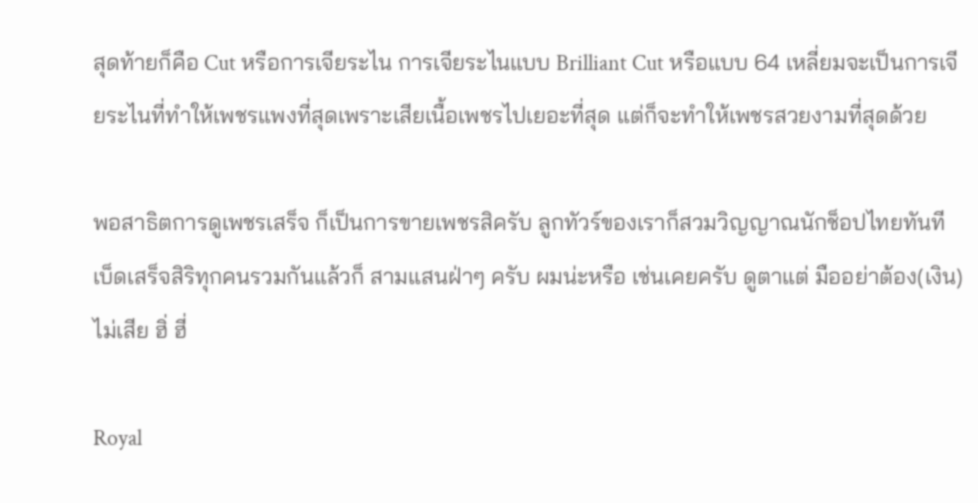สุดท้ายก็คือ Cut หรือการเจียระไน การเจียระไนแบบ Brilliant Cut หรือแบบ 64 เหลี่ยมจะเป็นการเจียระไนที่ทำให้เพชรแพงที่สุดเพราะเสียเนื้อเพชรไปเยอะที่สุด แต่ก็จะทำให้เพชรสวยงามที่สุดด้วย

พอสาธิตการดูเพชรเสร็จ ก็เป็นการขายเพชรสิครับ ลูกทัวร์ของเราก็สวมวิญญาณนักช็อปไทยทันที เบ็ดเสร็จสิริทุกคนรวมกันแล้วก็ สามแสนฝ่าๆ ครับ ผมน่ะหรือ เช่นเคยครับ ดูตาแต่ มืออย่าต้อง(เงิน)ไม่เสีย ฮิ่ ฮี่

Royal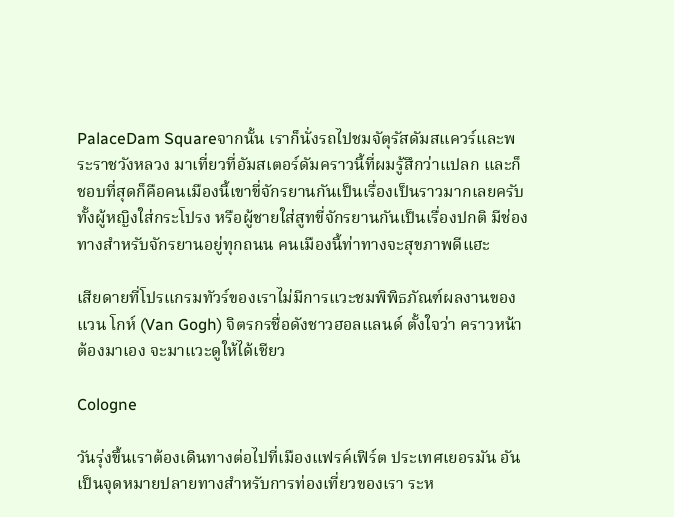PalaceDam Squareจากนั้น เราก็นั่งรถไปชมจัตุรัสดัมสแควร์และพระราชวังหลวง มาเที่ยวที่อัมสเตอร์ดัมคราวนี้ที่ผมรู้สึกว่าแปลก และก็ชอบที่สุดก็คือคนเมืองนี้เขาขี่จักรยานกันเป็นเรื่องเป็นราวมากเลยครับ ทั้งผู้หญิงใส่กระโปรง หรือผู้ชายใส่สูทขี่จักรยานกันเป็นเรื่องปกติ มีช่องทางสำหรับจักรยานอยู่ทุกถนน คนเมืองนี้ท่าทางจะสุขภาพดีแฮะ

เสียดายที่โปรแกรมทัวร์ของเราไม่มีการแวะชมพิพิธภัณฑ์ผลงานของ แวน โกห์ (Van Gogh) จิตรกรชื่อดังชาวฮอลแลนด์ ตั้งใจว่า คราวหน้า ต้องมาเอง จะมาแวะดูให้ได้เชียว

Cologne

วันรุ่งขึ้นเราต้องเดินทางต่อไปที่เมืองแฟรค์เฟิร์ต ประเทศเยอรมัน อันเป็นจุดหมายปลายทางสำหรับการท่องเที่ยวของเรา ระห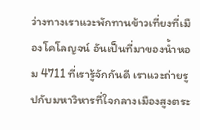ว่างทางเราแวะพักทานข้าวเที่ยงที่เมืองโคโลญจน์ อันเป็นที่มาของน้ำหอม 4711 ที่เรารู้จักกันดี เราแวะถ่ายรูปกับมหาวิหารที่ใจกลางเมืองสูงตระ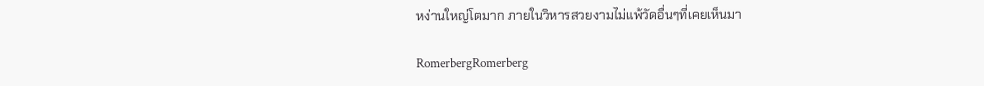หง่านใหญ่โตมาก ภายในวิหารสวยงามไม่แพ้วัดอื่นๆที่เคยเห็นมา

RomerbergRomerberg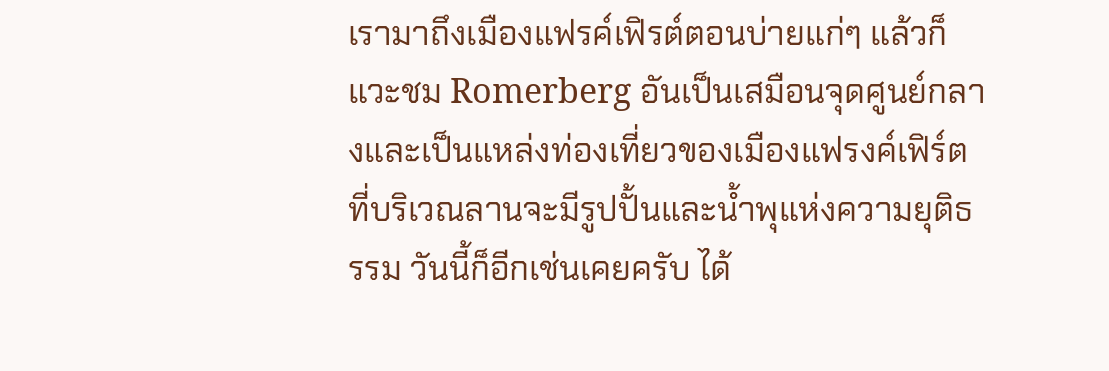เรามาถึงเมืองแฟรค์เฟิรต์ตอนบ่ายแก่ๆ แล้วก็แวะชม Romerberg อันเป็นเสมือนจุดศูนย์กลางและเป็นแหล่งท่องเที่ยวของเมืองแฟรงค์เฟิร์ต ที่บริเวณลานจะมีรูปปั้นและน้ำพุแห่งความยุติธรรม วันนี้ก็อีกเช่นเคยครับ ได้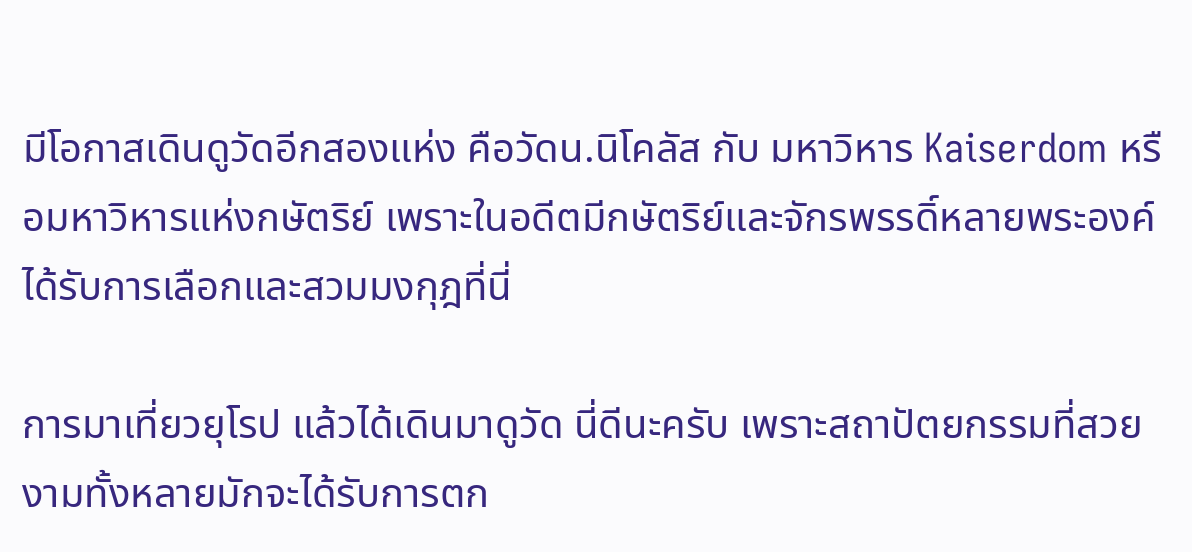มีโอกาสเดินดูวัดอีกสองแห่ง คือวัดน.นิโคลัส กับ มหาวิหาร Kaiserdom หรือมหาวิหารแห่งกษัตริย์ เพราะในอดีตมีกษัตริย์และจักรพรรดิ์หลายพระองค์ได้รับการเลือกและสวมมงกุฎที่นี่

การมาเที่ยวยุโรป แล้วได้เดินมาดูวัด นี่ดีนะครับ เพราะสถาปัตยกรรมที่สวยงามทั้งหลายมักจะได้รับการตก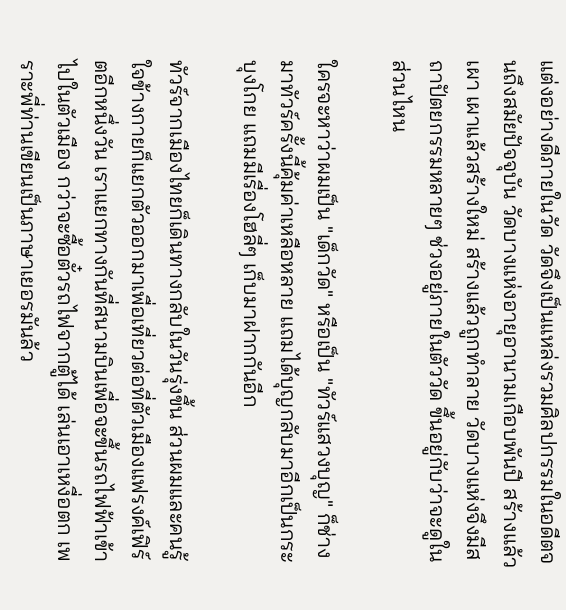แต่งอย่างดีภายในวัด วัดจึงเป็นแหล่งรวมศิลปกรรมในอดีตจนถึงสมัยปัจจุบัน วัดบางแห่งอายุอานามเกือบพันปี สร้างแล้วเผา เผาแล้วสร้างใหม่ สร้างแล้วถูกทำลาย วัดบางแห่งจึงมีสถาปัตยกรรมหลายๆ ช่วงอยู่ภายในตัววัด ขึ้นอยู่กับว่าจะดูในส่วนไหน

ใครจะหาว่าผมเป็น "เด็กวัด" หรือเป็น "ทัวร์แสวงบุญ" ก็ช่าง มาทัวร์ครั้งนี้คุ้มค่าเหลือหลาย แถมได้บุญกลับมาอีกเป็นกระบุงโกย แถมมีเรื่องโฮลี่ๆ เก็บมาฝากกันอีก

ทัวร์จากเมืองไทยก็เดินทางกลับในวันรุ่งขึ้น ส่วนผมและคนรู้ใจข้างกายก็แยกตัวออกมาเพื่อเที่ยวต่อที่ตัวเมืองแฟรงค์เฟิร์ตอีกหนึ่งวัน เราแยกทางกันที่สนามบินเพื่อจะขึ้นรถไฟฟ้าเข้าไปในตัวเมือง กว่าจะซื้อตั๋วรถไฟจากตู้ได้ เล่นเอาเหงื่อตก เพราะพี่ท่านเขียนเป็นภาษาเยอรมันล้ว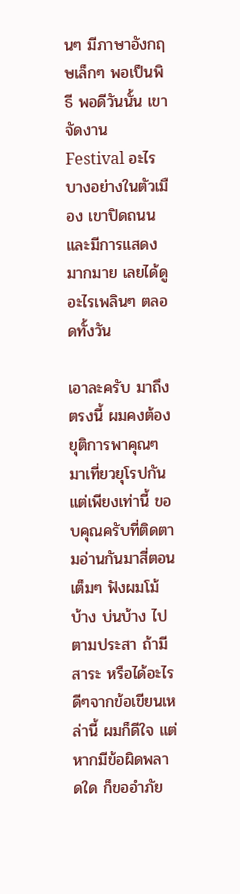นๆ มีภาษาอังกฤษเล็กๆ พอเป็นพิธี พอดีวันนั้น เขาจัดงาน Festival อะไรบางอย่างในตัวเมือง เขาปิดถนนและมีการแสดงมากมาย เลยได้ดูอะไรเพลินๆ ตลอดทั้งวัน

เอาละครับ มาถึงตรงนี้ ผมคงต้องยุติการพาคุณๆ มาเที่ยวยุโรปกันแต่เพียงเท่านี้ ขอบคุณครับที่ติดตามอ่านกันมาสี่ตอนเต็มๆ ฟังผมโม้บ้าง บ่นบ้าง ไปตามประสา ถ้ามีสาระ หรือได้อะไรดีๆจากข้อเขียนเหล่านี้ ผมก็ดีใจ แต่หากมีข้อผิดพลาดใด ก็ขออำภัย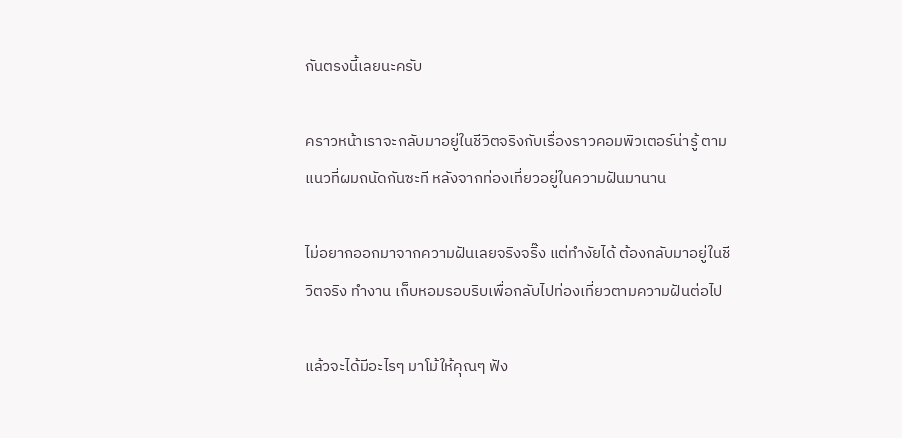กันตรงนี้เลยนะครับ

คราวหน้าเราจะกลับมาอยู่ในชีวิตจริงกับเรื่องราวคอมพิวเตอร์น่ารู้ ตามแนวที่ผมถนัดกันซะที หลังจากท่องเที่ยวอยู่ในความฝันมานาน

ไม่อยากออกมาจากความฝันเลยจริงจริ๊ง แต่ทำงัยได้ ต้องกลับมาอยู่ในชีวิตจริง ทำงาน เก็บหอมรอบริบเพื่อกลับไปท่องเที่ยวตามความฝันต่อไป

แล้วจะได้มีอะไรๆ มาโม้ให้คุณๆ ฟัง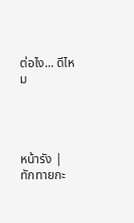ต่อไง... ดีไหม




หน้ารัง | ทักทายกะ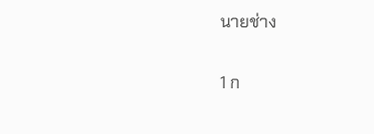นายช่าง

1 ก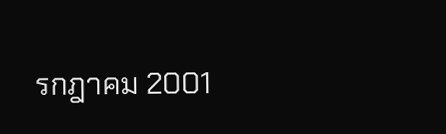รกฎาคม 2001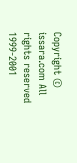Copyright © issara.com All rights reserved 1999-2001